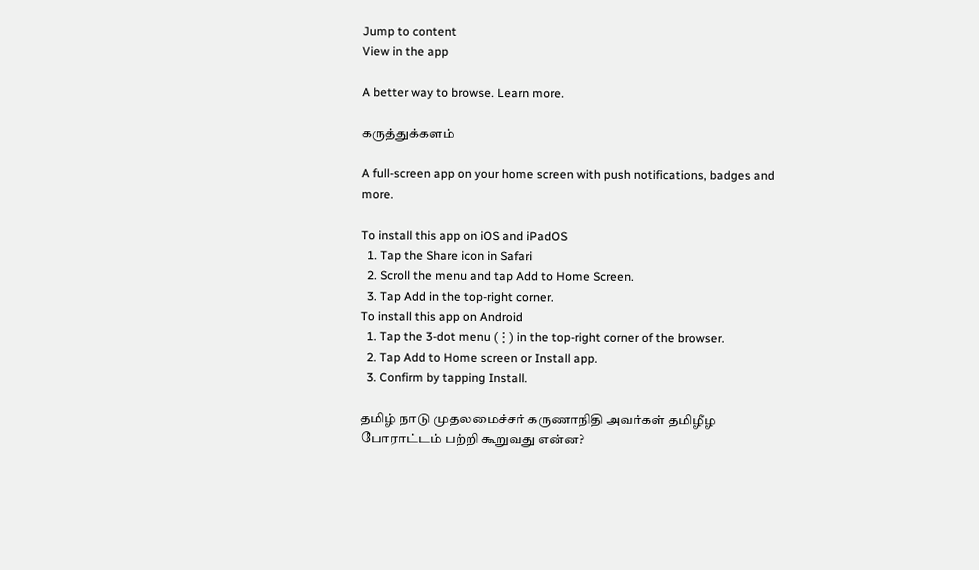Jump to content
View in the app

A better way to browse. Learn more.

கருத்துக்களம்

A full-screen app on your home screen with push notifications, badges and more.

To install this app on iOS and iPadOS
  1. Tap the Share icon in Safari
  2. Scroll the menu and tap Add to Home Screen.
  3. Tap Add in the top-right corner.
To install this app on Android
  1. Tap the 3-dot menu (⋮) in the top-right corner of the browser.
  2. Tap Add to Home screen or Install app.
  3. Confirm by tapping Install.

தமிழ் நாடு முதலமைச்சர் கருணாநிதி அவர்கள் தமிழீழ போராட்டம் பற்றி கூறுவது என்ன?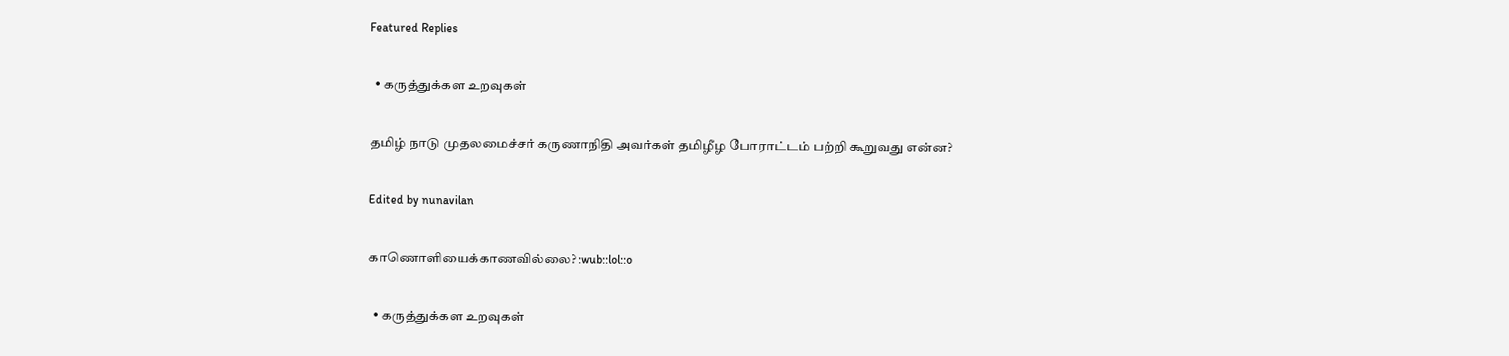Featured Replies

  • கருத்துக்கள உறவுகள்

தமிழ் நாடு முதலமைச்சர் கருணாநிதி அவர்கள் தமிழீழ போராட்டம் பற்றி கூறுவது என்ன?

Edited by nunavilan

காணொளியைக்காணவில்லை? :wub::lol::o

  • கருத்துக்கள உறவுகள்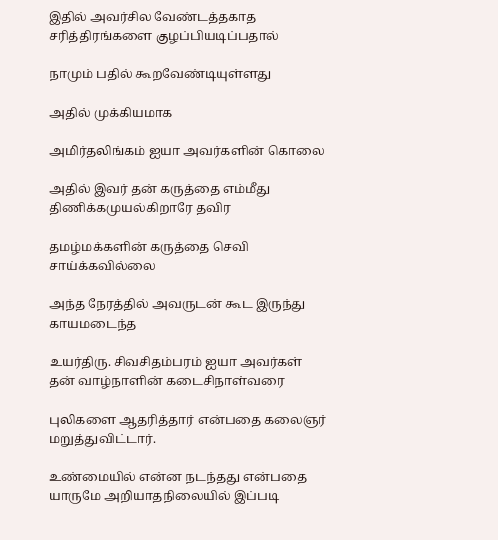இதில் அவர்சில வேண்டத்தகாத சரித்திரங்களை குழப்பியடிப்பதால்

நாமும் பதில் கூறவேண்டியுள்ளது

அதில் முக்கியமாக

அமிர்தலிங்கம் ஐயா அவர்களின் கொலை

அதில் இவர் தன் கருத்தை எம்மீது திணிக்கமுயல்கிறாரே தவிர

தமழ்மக்களின் கருத்தை செவி சாய்க்கவில்லை

அந்த நேரத்தில் அவருடன் கூட இருந்து காயமடைந்த

உயர்திரு. சிவசிதம்பரம் ஐயா அவர்கள் தன் வாழ்நாளின் கடைசிநாள்வரை

புலிகளை ஆதரித்தார் என்பதை கலைஞர் மறுத்துவிட்டார்.

உண்மையில் என்ன நடந்தது என்பதை யாருமே அறியாதநிலையில் இப்படி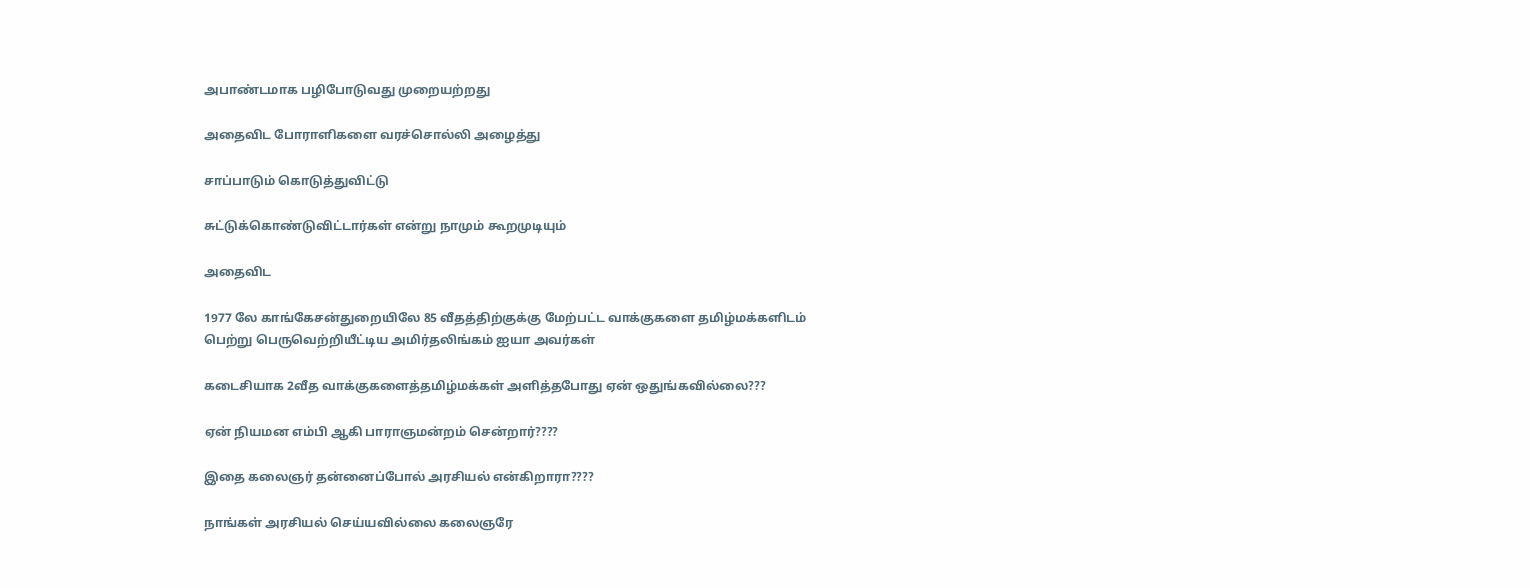அபாண்டமாக பழிபோடுவது முறையற்றது

அதைவிட போராளிகளை வரச்சொல்லி அழைத்து

சாப்பாடும் கொடுத்துவிட்டு

சுட்டுக்கொண்டுவிட்டார்கள் என்று நாமும் கூறமுடியும்

அதைவிட

1977 லே காங்கேசன்துறையிலே 85 வீதத்திற்குக்கு மேற்பட்ட வாக்குகளை தமிழ்மக்களிடம் பெற்று பெருவெற்றியீட்டிய அமிர்தலிங்கம் ஐயா அவர்கள்

கடைசியாக 2வீத வாக்குகளைத்தமிழ்மக்கள் அளித்தபோது ஏன் ஒதுங்கவில்லை???

ஏன் நியமன எம்பி ஆகி பாராஞமன்றம் சென்றார்????

இதை கலைஞர் தன்னைப்போல் அரசியல் என்கிறாரா????

நாங்கள் அரசியல் செய்யவில்லை கலைஞரே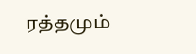ரத்தமும்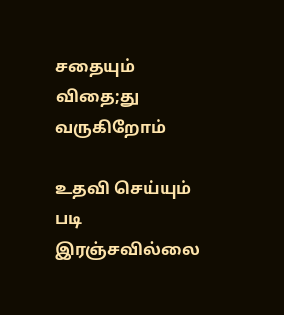சதையும் விதை;து வருகிறோம்

உதவி செய்யும் படி இரஞ்சவில்லை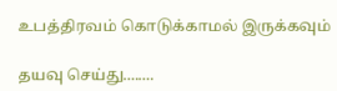உபத்திரவம் கொடுக்காமல் இருக்கவும்

தயவு செய்து........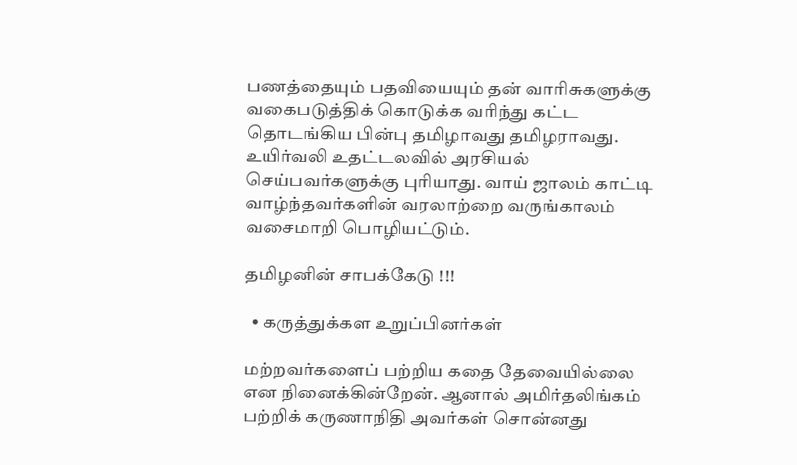பணத்தையும் பதவியையும் தன் வாரிசுகளுக்கு வகைபடுத்திக் கொடுக்க வரிந்து கட்ட தொடங்கிய பின்பு தமிழாவது தமிழராவது. உயிர்வலி உதட்டலவில் அரசியல் செய்பவர்களுக்கு புரியாது. வாய் ஜாலம் காட்டி வாழ்ந்தவர்களின் வரலாற்றை வருங்காலம் வசைமாறி பொழியட்டும்.

தமிழனின் சாபக்கேடு !!!

  • கருத்துக்கள உறுப்பினர்கள்

மற்றவர்களைப் பற்றிய கதை தேவையில்லை என நினைக்கின்றேன். ஆனால் அமிர்தலிங்கம் பற்றிக் கருணாநிதி அவர்கள் சொன்னது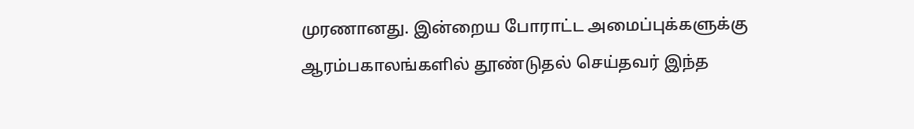முரணானது. இன்றைய போராட்ட அமைப்புக்களுக்கு ஆரம்பகாலங்களில் தூண்டுதல் செய்தவர் இந்த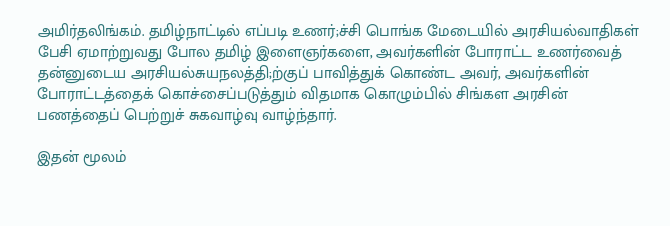அமிர்தலிங்கம். தமிழ்நாட்டில் எப்படி உணர்;ச்சி பொங்க மேடையில் அரசியல்வாதிகள் பேசி ஏமாற்றுவது போல தமிழ் இளைஞர்களை, அவர்களின் போராட்ட உணர்வைத் தன்னுடைய அரசியல்சுயநலத்தி;ற்குப் பாவித்துக் கொண்ட அவர், அவர்களின் போராட்டத்தைக் கொச்சைப்படுத்தும் விதமாக கொழும்பில் சிங்கள அரசின் பணத்தைப் பெற்றுச் சுகவாழ்வு வாழ்ந்தார்.

இதன் மூலம்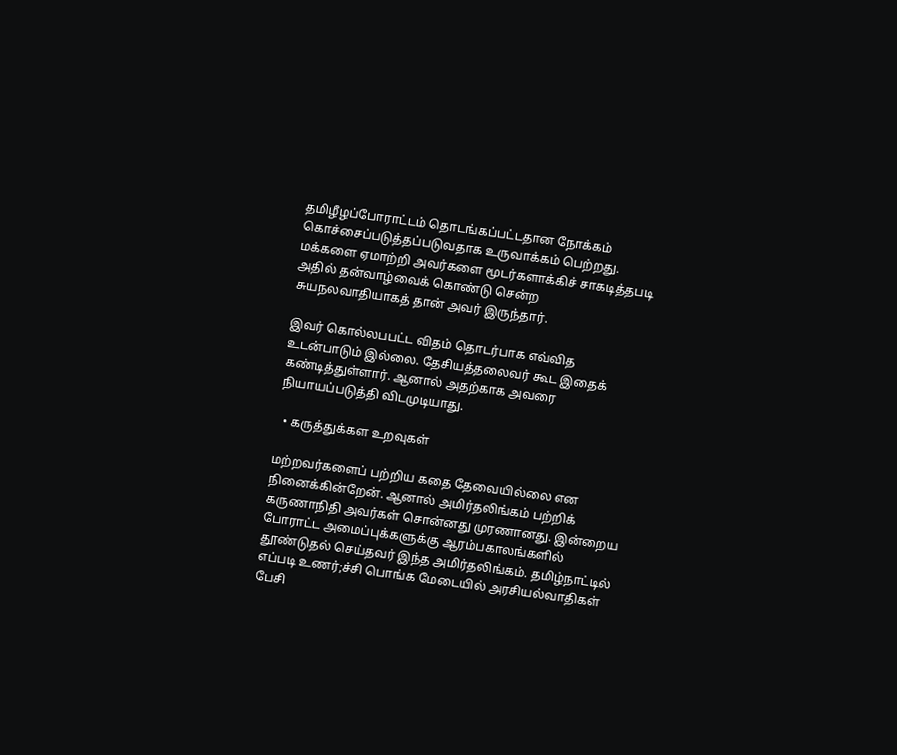தமிழீழப்போராட்டம் தொடங்கப்பட்டதான நோக்கம் கொச்சைப்படுத்தப்படுவதாக உருவாக்கம் பெற்றது. மக்களை ஏமாற்றி அவர்களை மூடர்களாக்கிச் சாகடித்தபடி அதில் தன்வாழ்வைக் கொண்டு சென்ற சுயநலவாதியாகத் தான் அவர் இருந்தார்.

இவர் கொல்லபபட்ட விதம் தொடர்பாக எவ்வித உடன்பாடும் இல்லை. தேசியத்தலைவர் கூட இதைக் கண்டித்துள்ளார். ஆனால் அதற்காக அவரை நியாயப்படுத்தி விடமுடியாது.

  • கருத்துக்கள உறவுகள்

மற்றவர்களைப் பற்றிய கதை தேவையில்லை என நினைக்கின்றேன். ஆனால் அமிர்தலிங்கம் பற்றிக் கருணாநிதி அவர்கள் சொன்னது முரணானது. இன்றைய போராட்ட அமைப்புக்களுக்கு ஆரம்பகாலங்களில் தூண்டுதல் செய்தவர் இந்த அமிர்தலிங்கம். தமிழ்நாட்டில் எப்படி உணர்;ச்சி பொங்க மேடையில் அரசியல்வாதிகள் பேசி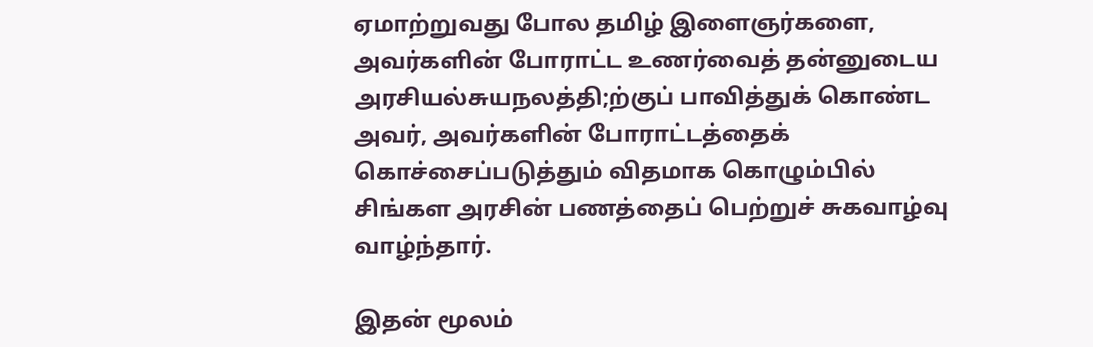ஏமாற்றுவது போல தமிழ் இளைஞர்களை, அவர்களின் போராட்ட உணர்வைத் தன்னுடைய அரசியல்சுயநலத்தி;ற்குப் பாவித்துக் கொண்ட அவர், அவர்களின் போராட்டத்தைக் கொச்சைப்படுத்தும் விதமாக கொழும்பில் சிங்கள அரசின் பணத்தைப் பெற்றுச் சுகவாழ்வு வாழ்ந்தார்.

இதன் மூலம்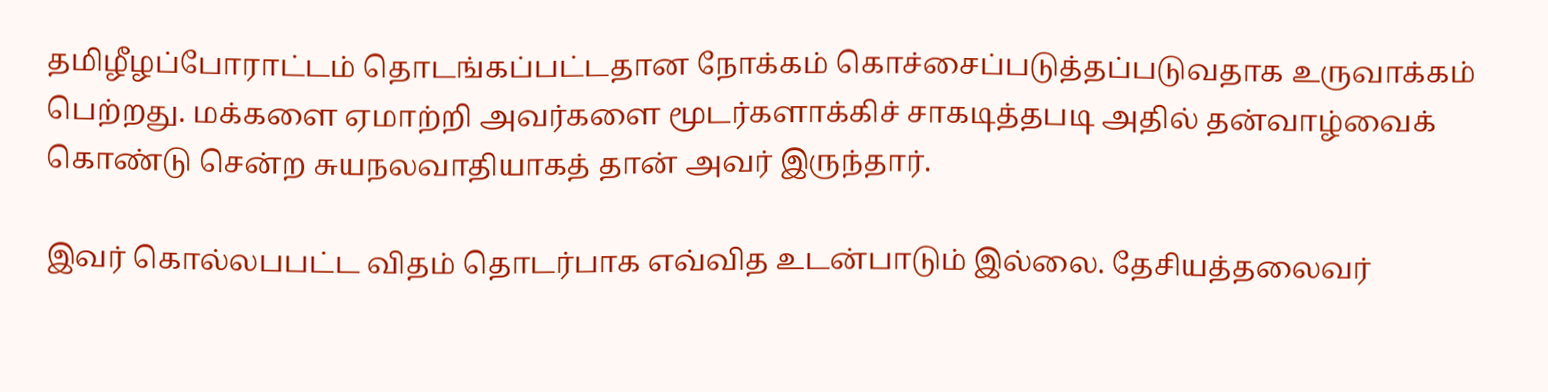தமிழீழப்போராட்டம் தொடங்கப்பட்டதான நோக்கம் கொச்சைப்படுத்தப்படுவதாக உருவாக்கம் பெற்றது. மக்களை ஏமாற்றி அவர்களை மூடர்களாக்கிச் சாகடித்தபடி அதில் தன்வாழ்வைக் கொண்டு சென்ற சுயநலவாதியாகத் தான் அவர் இருந்தார்.

இவர் கொல்லபபட்ட விதம் தொடர்பாக எவ்வித உடன்பாடும் இல்லை. தேசியத்தலைவர்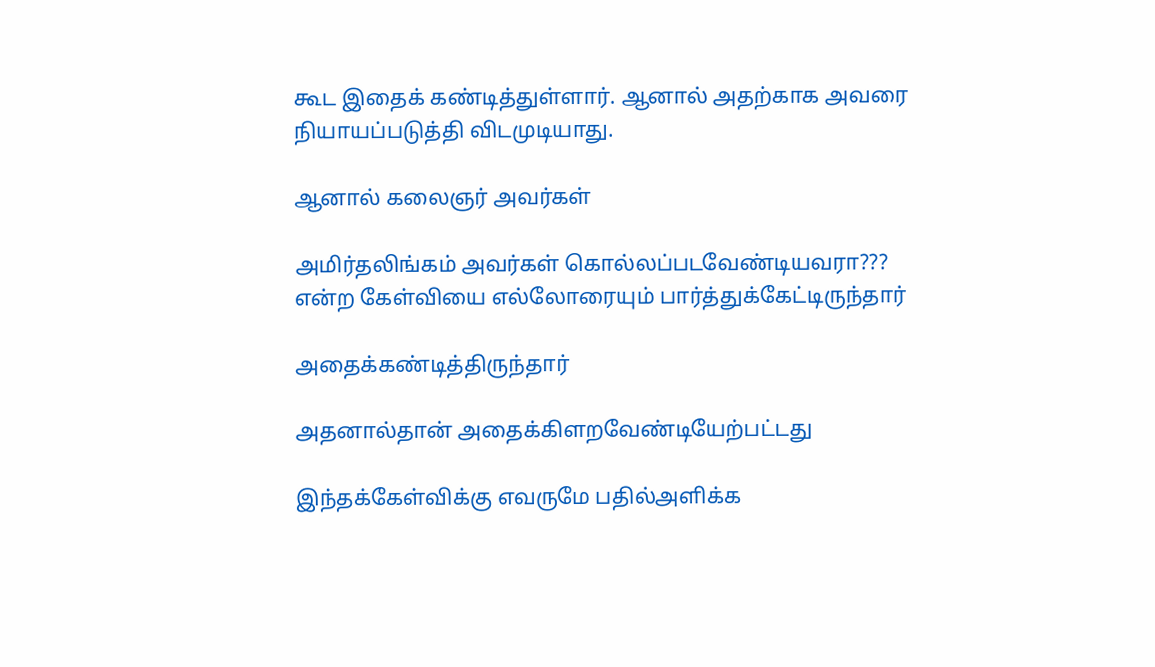கூட இதைக் கண்டித்துள்ளார். ஆனால் அதற்காக அவரை நியாயப்படுத்தி விடமுடியாது.

ஆனால் கலைஞர் அவர்கள்

அமிர்தலிங்கம் அவர்கள் கொல்லப்படவேண்டியவரா??? என்ற கேள்வியை எல்லோரையும் பார்த்துக்கேட்டிருந்தார்

அதைக்கண்டித்திருந்தார்

அதனால்தான் அதைக்கிளறவேண்டியேற்பட்டது

இந்தக்கேள்விக்கு எவருமே பதில்அளிக்க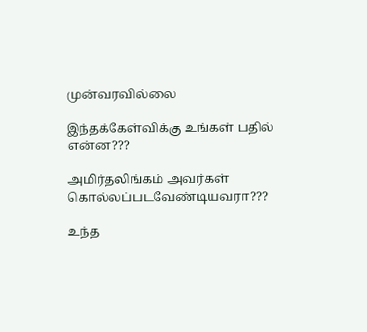முன்வரவில்லை

இந்தக்கேள்விக்கு உங்கள் பதில் என்ன???

அமிர்தலிங்கம் அவர்கள் கொல்லப்படவேண்டியவரா???

உந்த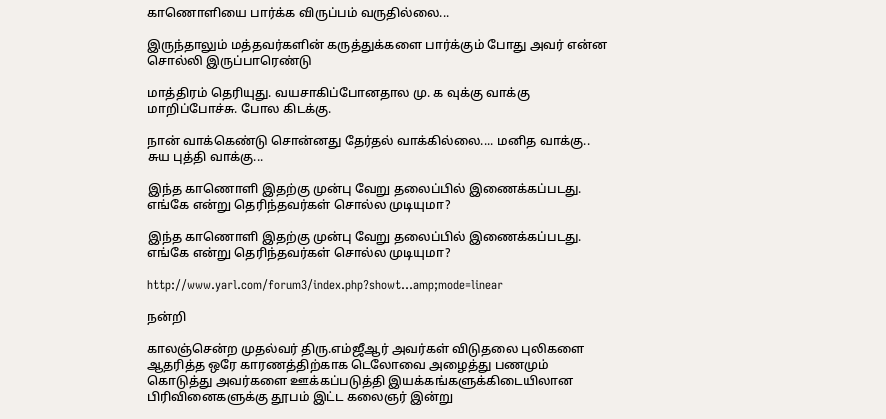காணொளியை பார்க்க விருப்பம் வருதில்லை...

இருந்தாலும் மத்தவர்களின் கருத்துக்களை பார்க்கும் போது அவர் என்ன சொல்லி இருப்பாரெண்டு

மாத்திரம் தெரியுது. வயசாகிப்போனதால மு. க வுக்கு வாக்கு மாறிப்போச்சு. போல கிடக்கு.

நான் வாக்கெண்டு சொன்னது தேர்தல் வாக்கில்லை.... மனித வாக்கு.. சுய புத்தி வாக்கு...

இந்த காணொளி இதற்கு முன்பு வேறு தலைப்பில் இணைக்கப்படது. எங்கே என்று தெரிந்தவர்கள் சொல்ல முடியுமா?

இந்த காணொளி இதற்கு முன்பு வேறு தலைப்பில் இணைக்கப்படது. எங்கே என்று தெரிந்தவர்கள் சொல்ல முடியுமா?

http://www.yarl.com/forum3/index.php?showt...amp;mode=linear

நன்றி

காலஞ்சென்ற முதல்வர் திரு.எம்ஜீஆர் அவர்கள் விடுதலை புலிகளை ஆதரித்த ஒரே காரணத்திற்காக டெலோவை அழைத்து பணமும் கொடுத்து அவர்களை ஊக்கப்படுத்தி இயக்கங்களுக்கிடையிலான பிரிவினைகளுக்கு தூபம் இட்ட கலைஞர் இன்று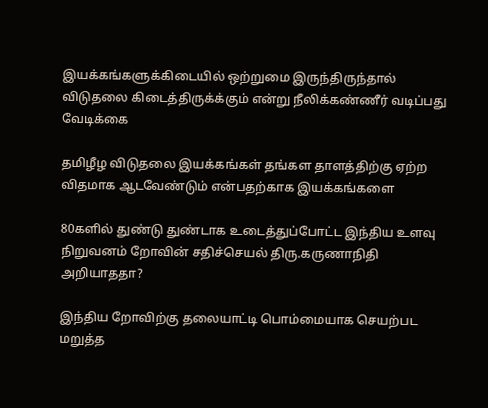இயக்கங்களுக்கிடையில் ஒற்றுமை இருந்திருந்தால் விடுதலை கிடைத்திருக்க்கும் என்று நீலிக்கண்ணீர் வடிப்பது வேடிக்கை

தமிழீழ விடுதலை இயக்கங்கள் தங்கள தாளத்திற்கு ஏற்ற விதமாக ஆடவேண்டும் என்பதற்காக இயக்கங்களை

80களில் துண்டு துண்டாக உடைத்துப்போட்ட இந்திய உளவு நிறுவனம் றோவின் சதிச்செயல் திரு.கருணாநிதி அறியாததா?

இந்திய றோவிற்கு தலையாட்டி பொம்மையாக செயற்பட மறுத்த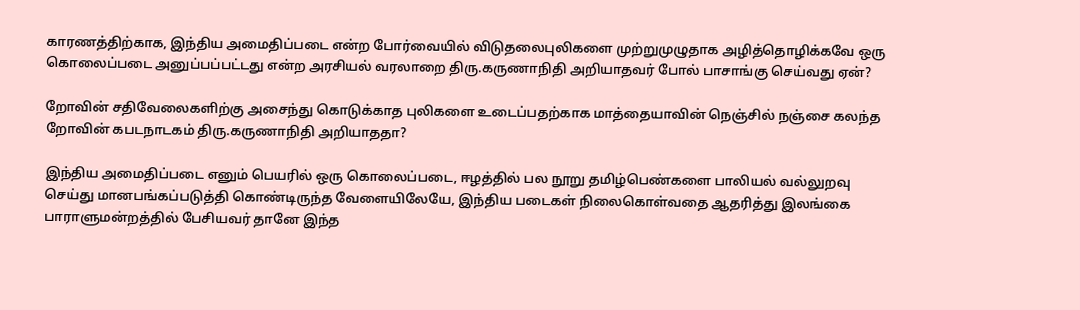காரணத்திற்காக, இந்திய அமைதிப்படை என்ற போர்வையில் விடுதலைபுலிகளை முற்றுமுழுதாக அழித்தொழிக்கவே ஒரு கொலைப்படை அனுப்பப்பட்டது என்ற அரசியல் வரலாறை திரு.கருணாநிதி அறியாதவர் போல் பாசாங்கு செய்வது ஏன்?

றோவின் சதிவேலைகளிற்கு அசைந்து கொடுக்காத புலிகளை உடைப்பதற்காக மாத்தையாவின் நெஞ்சில் நஞ்சை கலந்த றோவின் கபடநாடகம் திரு.கருணாநிதி அறியாததா?

இந்திய அமைதிப்படை எனும் பெயரில் ஒரு கொலைப்படை, ஈழத்தில் பல நூறு தமிழ்பெண்களை பாலியல் வல்லுறவு செய்து மானபங்கப்படுத்தி கொண்டிருந்த வேளையிலேயே, இந்திய படைகள் நிலைகொள்வதை ஆதரித்து இலங்கை பாராளுமன்றத்தில் பேசியவர் தானே இந்த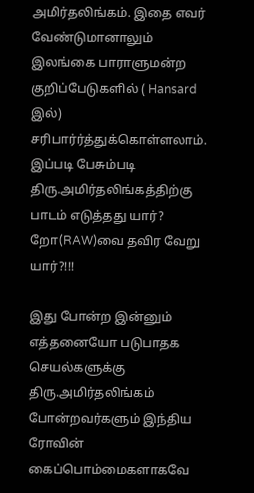அமிர்தலிங்கம். இதை எவர் வேண்டுமானாலும் இலங்கை பாராளுமன்ற குறிப்பேடுகளில் ( Hansard இல்) சரிபார்ர்த்துக்கொள்ளலாம். இப்படி பேசும்படி திரு.அமிர்தலிங்கத்திற்கு பாடம் எடுத்தது யார்? றோ(RAW)வை தவிர வேறு யார்?!!!

இது போன்ற இன்னும் எத்தனையோ படுபாதக செயல்களுக்கு திரு.அமிர்தலிங்கம் போன்றவர்களும் இந்திய ரோவின் கைப்பொம்மைகளாகவே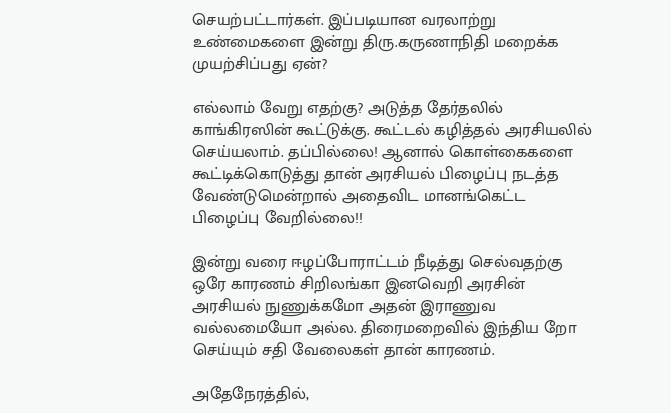செயற்பட்டார்கள். இப்படியான வரலாற்று உண்மைகளை இன்று திரு.கருணாநிதி மறைக்க முயற்சிப்பது ஏன்?

எல்லாம் வேறு எதற்கு? அடுத்த தேர்தலில் காங்கிரஸின் கூட்டுக்கு. கூட்டல் கழித்தல் அரசியலில் செய்யலாம். தப்பில்லை! ஆனால் கொள்கைகளை கூட்டிக்கொடுத்து தான் அரசியல் பிழைப்பு நடத்த வேண்டுமென்றால் அதைவிட மானங்கெட்ட பிழைப்பு வேறில்லை!!

இன்று வரை ஈழப்போராட்டம் நீடித்து செல்வதற்கு ஒரே காரணம் சிறிலங்கா இனவெறி அரசின் அரசியல் நுணுக்கமோ அதன் இராணுவ வல்லமையோ அல்ல. திரைமறைவில் இந்திய றோ செய்யும் சதி வேலைகள் தான் காரணம்.

அதேநேரத்தில்,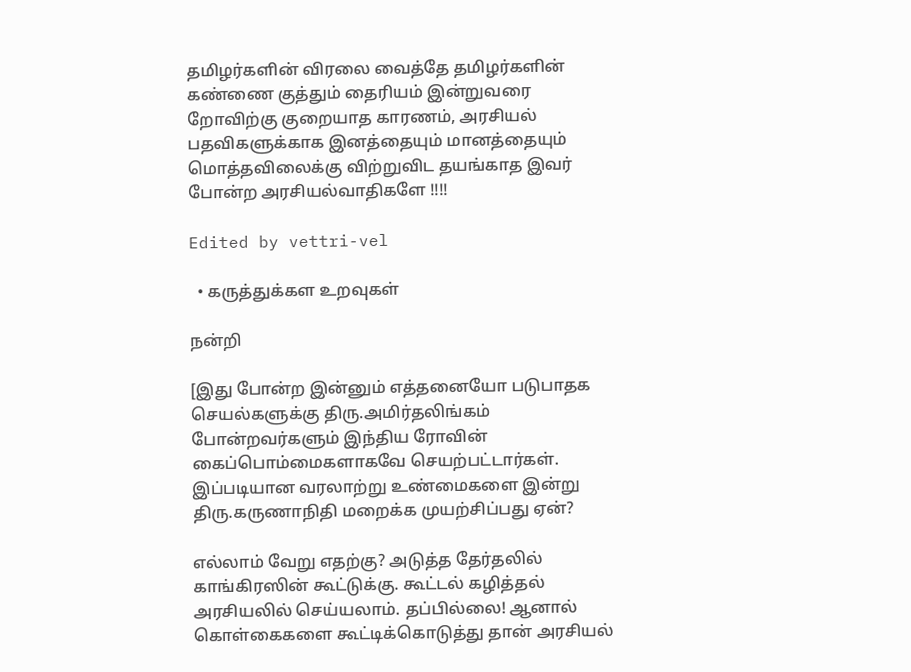தமிழர்களின் விரலை வைத்தே தமிழர்களின் கண்ணை குத்தும் தைரியம் இன்றுவரை றோவிற்கு குறையாத காரணம், அரசியல் பதவிகளுக்காக இனத்தையும் மானத்தையும் மொத்தவிலைக்கு விற்றுவிட தயங்காத இவர் போன்ற அரசியல்வாதிகளே !!!!

Edited by vettri-vel

  • கருத்துக்கள உறவுகள்

நன்றி

[இது போன்ற இன்னும் எத்தனையோ படுபாதக செயல்களுக்கு திரு.அமிர்தலிங்கம் போன்றவர்களும் இந்திய ரோவின் கைப்பொம்மைகளாகவே செயற்பட்டார்கள். இப்படியான வரலாற்று உண்மைகளை இன்று திரு.கருணாநிதி மறைக்க முயற்சிப்பது ஏன்?

எல்லாம் வேறு எதற்கு? அடுத்த தேர்தலில் காங்கிரஸின் கூட்டுக்கு. கூட்டல் கழித்தல் அரசியலில் செய்யலாம். தப்பில்லை! ஆனால் கொள்கைகளை கூட்டிக்கொடுத்து தான் அரசியல்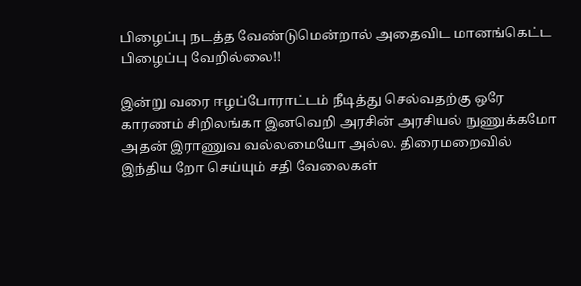பிழைப்பு நடத்த வேண்டுமென்றால் அதைவிட மானங்கெட்ட பிழைப்பு வேறில்லை!!

இன்று வரை ஈழப்போராட்டம் நீடித்து செல்வதற்கு ஒரே காரணம் சிறிலங்கா இனவெறி அரசின் அரசியல் நுணுக்கமோ அதன் இராணுவ வல்லமையோ அல்ல. திரைமறைவில் இந்திய றோ செய்யும் சதி வேலைகள்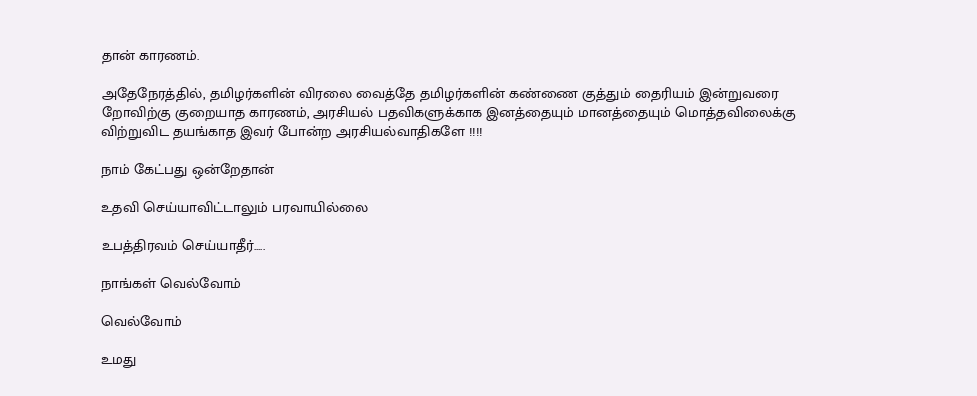தான் காரணம்.

அதேநேரத்தில், தமிழர்களின் விரலை வைத்தே தமிழர்களின் கண்ணை குத்தும் தைரியம் இன்றுவரை றோவிற்கு குறையாத காரணம், அரசியல் பதவிகளுக்காக இனத்தையும் மானத்தையும் மொத்தவிலைக்கு விற்றுவிட தயங்காத இவர் போன்ற அரசியல்வாதிகளே !!!!

நாம் கேட்பது ஒன்றேதான்

உதவி செய்யாவிட்டாலும் பரவாயில்லை

உபத்திரவம் செய்யாதீர்.....

நாங்கள் வெல்வோம்

வெல்வோம்

உமது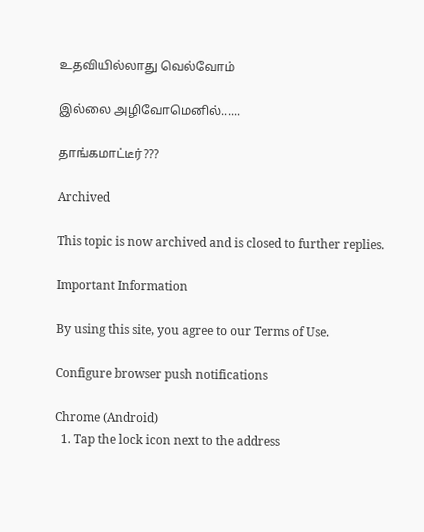உதவியில்லாது வெல்வோம்

இல்லை அழிவோமெனில்......

தாங்கமாட்டீர்???

Archived

This topic is now archived and is closed to further replies.

Important Information

By using this site, you agree to our Terms of Use.

Configure browser push notifications

Chrome (Android)
  1. Tap the lock icon next to the address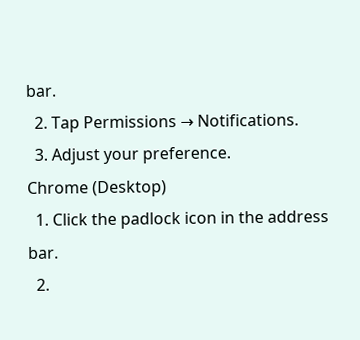bar.
  2. Tap Permissions → Notifications.
  3. Adjust your preference.
Chrome (Desktop)
  1. Click the padlock icon in the address bar.
  2.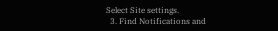Select Site settings.
  3. Find Notifications and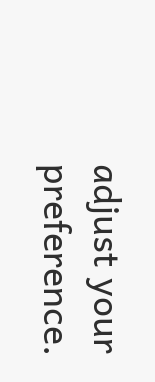adjust your preference.